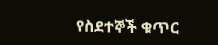የስደተኞች ቁጥር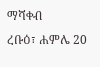ማሻቀብ
ረቡዕ፣ ሐምሌ 20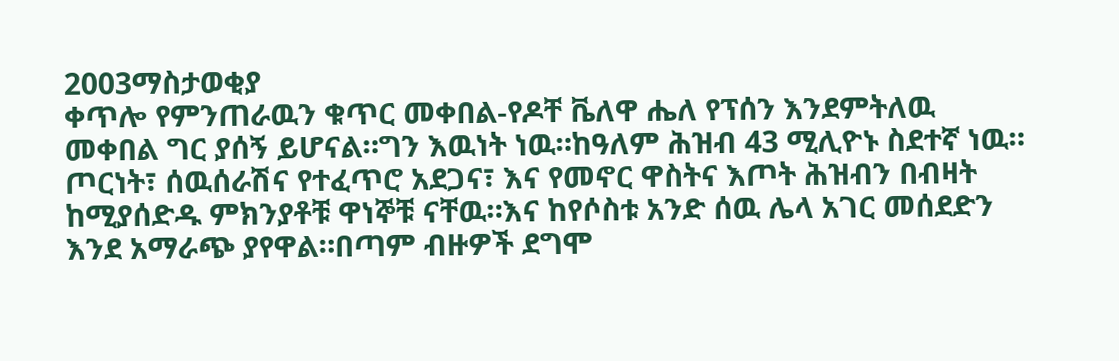2003ማስታወቂያ
ቀጥሎ የምንጠራዉን ቁጥር መቀበል-የዶቸ ቬለዋ ሔለ የፕሰን እንደምትለዉ መቀበል ግር ያሰኝ ይሆናል።ግን እዉነት ነዉ።ከዓለም ሕዝብ 43 ሚሊዮኑ ስደተኛ ነዉ። ጦርነት፣ ሰዉሰራሽና የተፈጥሮ አደጋና፣ እና የመኖር ዋስትና እጦት ሕዝብን በብዛት ከሚያሰድዱ ምክንያቶቹ ዋነኞቹ ናቸዉ።እና ከየሶስቱ አንድ ሰዉ ሌላ አገር መሰደድን እንደ አማራጭ ያየዋል።በጣም ብዙዎች ደግሞ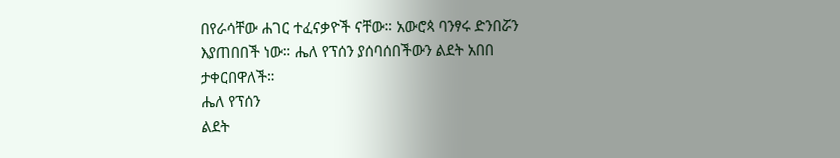በየራሳቸው ሐገር ተፈናቃዮች ናቸው። አውሮጳ ባንፃሩ ድንበሯን እያጠበበች ነው። ሔለ የፕሰን ያሰባሰበችውን ልደት አበበ ታቀርበዋለች።
ሔለ የፕሰን
ልደት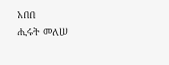አበበ
ሒሩት መለሠ